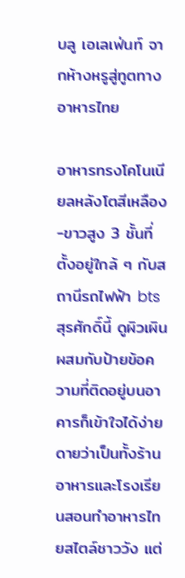บลู เอเลเฟ่นท์ จากห้างหรูสู่ทูตทางอาหารไทย

อาหารทรงโคโนเนียลหลังโตสีเหลือง-ขาวสูง 3 ชั้นที่ตั้งอยู่ใกล้ ๆ กับสถานีรถไฟฟ้า bts สุรศักดิ์นี้ ดูผิวเผินผสมกับป้ายข้อความที่ติดอยู่บนอาคารก็เข้าใจได้ง่ายดายว่าเป็นทั้งร้านอาหารและโรงเรียนสอนทำอาหารไทยสไตล์ชาววัง แต่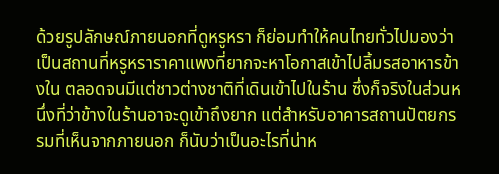ด้วยรูปลักษณ์ภายนอกที่ดูหรูหรา ก็ย่อมทำให้คนไทยทั่วไปมองว่าเป็นสถานที่หรูหราราคาแพงที่ยากจะหาโอกาสเข้าไปลิ้มรสอาหารข้างใน ตลอดจนมีแต่ชาวต่างชาติที่เดินเข้าไปในร้าน ซึ่งก็จริงในส่วนหนึ่งที่ว่าข้างในร้านอาจะดูเข้าถึงยาก แต่สำหรับอาคารสถานปัตยกรรมที่เห็นจากภายนอก ก็นับว่าเป็นอะไรที่น่าห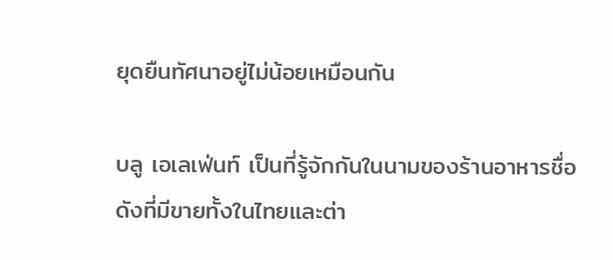ยุดยืนทัศนาอยู่ไม่น้อยเหมือนกัน

บลู เอเลเฟ่นท์ เป็นที่รู้จักกันในนามของร้านอาหารชื่อดังที่มีขายทั้งในไทยและต่า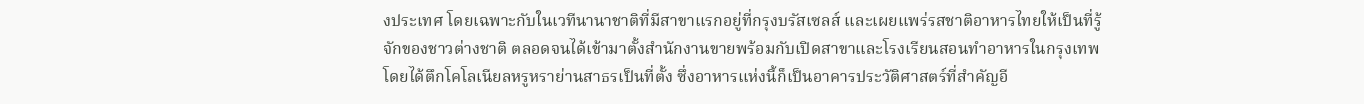งประเทศ โดยเฉพาะกับในเวทีนานาชาติที่มีสาขาแรกอยู่ที่กรุงบรัสเซลส์ และเผยแพร่รสชาติอาหารไทยให้เป็นที่รู้จักของชาวต่างชาติ ตลอดจนได้เข้ามาตั้งสำนักงานขายพร้อมกับเปิดสาขาและโรงเรียนสอนทำอาหารในกรุงเทพ โดยได้ตึกโคโลเนียลหรูหราย่านสาธรเป็นที่ตั้ง ซึ่งอาหารแห่งนี้ก็เป็นอาคารประวัติศาสตร์ที่สำคัญอี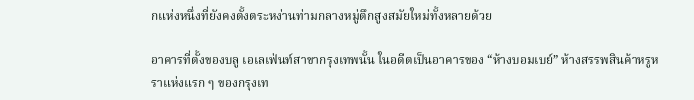กแห่งหนึ่งที่ยังคงตั้งตระหง่านท่ามกลางหมู่ตึกสูงสมัยใหม่ทั้งหลายด้วย

อาคารที่ตั้งของบลู เอเลเฟ่นท์สาขากรุงเทพนั้น ในอดีตเป็นอาคารของ “ห้างบอมเบย์” ห้างสรรพสินค้าหรูหราแห่งแรก ๆ ของกรุงเท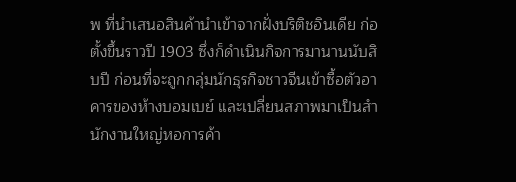พ ที่นำเสนอสินค้านำเข้าจากฝั่งบริติชอินเดีย ก่อตั้งขึ้นราวปี 1903 ซึ่งก็ดำเนินกิจการมานานนับสิบปี ก่อนที่จะถูกกลุ่มนักธุรกิจชาวจีนเข้าซื้อตัวอาคารของห้างบอมเบย์ และเปลี่ยนสภาพมาเป็นสำนักงานใหญ่หอการค้า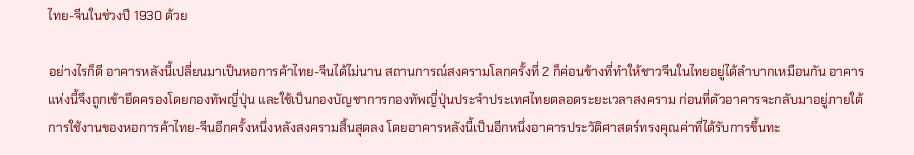ไทย-จีนในช่วงปี 1930 ด้วย

อย่างไรก็ดี อาคารหลังนี้เปลี่ยนมาเป็นหอการค้าไทย-จีนได้ไม่นาน สถานการณ์สงครามโลกครั้งที่ 2 ก็ค่อนข้างที่ทำให้ชาวจีนในไทยอยู่ได้ลำบากเหมือนกัน อาคารแห่งนี้จึงถูกเข้ายึดครองโดยกองทัพญี่ปุ่น และใช้เป็นกองบัญชาการกองทัพญี่ปุ่นประจำประเทศไทยตลอดระยะเวลาสงคราม ก่อนที่ตัวอาคารจะกลับมาอยู่ภายใต้การใช้งานของหอการค้าไทย-จีนอีกครั้งหนึ่งหลังสงครามสิ้นสุดลง โดยอาคารหลังนี้เป็นอีกหนึ่งอาคารประวัติศาสตร์ทรงคุณค่าที่ได้รับการขึ้นทะ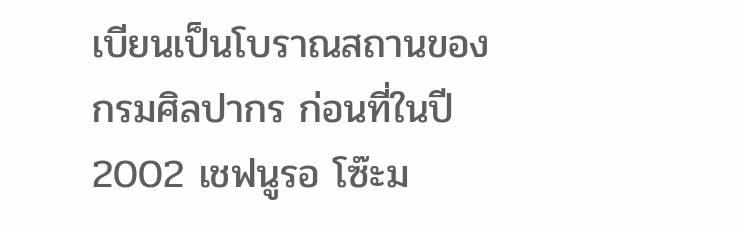เบียนเป็นโบราณสถานของกรมศิลปากร ก่อนที่ในปี 2002 เชฟนูรอ โซ๊ะม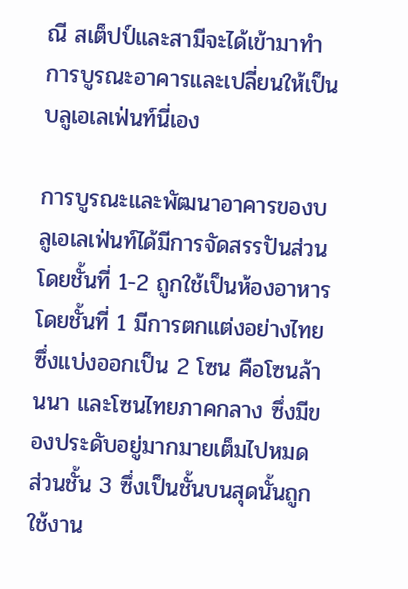ณี สเต็ปป์และสามีจะได้เข้ามาทำการบูรณะอาคารและเปลี่ยนให้เป็นบลูเอเลเฟ่นท์นี่เอง

การบูรณะและพัฒนาอาคารของบลูเอเลเฟ่นท์ได้มีการจัดสรรปันส่วน โดยชั้นที่ 1-2 ถูกใช้เป็นห้องอาหาร โดยชั้นที่ 1 มีการตกแต่งอย่างไทยซึ่งแบ่งออกเป็น 2 โซน คือโซนล้านนา และโซนไทยภาคกลาง ซึ่งมีของประดับอยู่มากมายเต็มไปหมด ส่วนชั้น 3 ซึ่งเป็นชั้นบนสุดนั้นถูกใช้งาน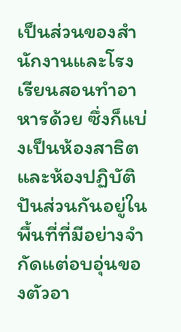เป็นส่วนของสำนักงานและโรงเรียนสอนทำอาหารด้วย ซึ่งก็แบ่งเป็นห้องสาธิตและห้องปฏิบัติ ปันส่วนกันอยู่ในพื้นที่ที่มีอย่างจำกัดแต่อบอุ่นของตัวอา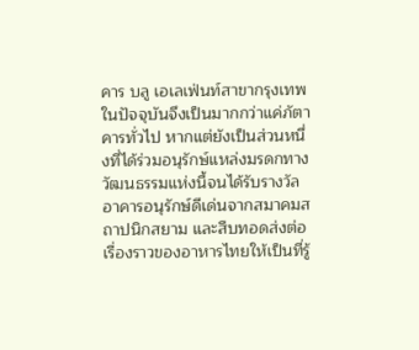คาร บลู เอเลเฟ่นท์สาขากรุงเทพในปัจจุบันจึงเป็นมากกว่าแค่ภัตาคารทั่วไป หากแต่ยังเป็นส่วนหนึ่งที่ได้ร่วมอนุรักษ์แหล่งมรดกทางวัฒนธรรมแห่งนี้จนได้รับรางวัลอาคารอนุรักษ์ดีเด่นจากสมาคมสถาปนิกสยาม และสืบทอดส่งต่อเรื่องราวของอาหารไทยให้เป็นที่รู้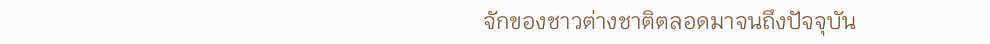จักของชาวต่างชาติตลอดมาจนถึงปัจจุบัน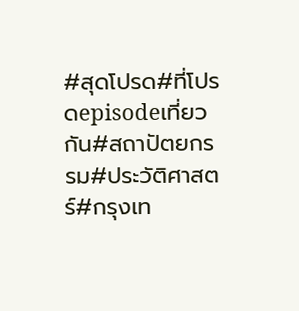#สุดโปรด#ที่โปรดepisodeเที่ยวกัน#สถาปัตยกรรม#ประวัติศาสตร์#กรุงเท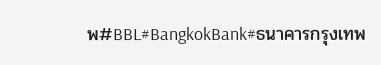พ#BBL#BangkokBank#ธนาคารกรุงเทพ